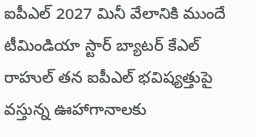ఐపీఎల్ 2027 మినీ వేలానికి ముందే టీమిండియా స్టార్ బ్యాటర్ కేఎల్ రాహుల్ తన ఐపీఎల్ భవిష్యత్తుపై వస్తున్న ఊహాగానాలకు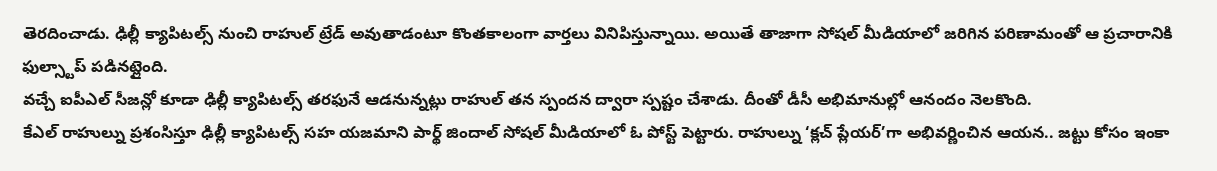తెరదించాడు. ఢిల్లీ క్యాపిటల్స్ నుంచి రాహుల్ ట్రేడ్ అవుతాడంటూ కొంతకాలంగా వార్తలు వినిపిస్తున్నాయి. అయితే తాజాగా సోషల్ మీడియాలో జరిగిన పరిణామంతో ఆ ప్రచారానికి ఫుల్స్టాప్ పడినట్లైంది.
వచ్చే ఐపీఎల్ సీజన్లో కూడా ఢిల్లీ క్యాపిటల్స్ తరఫునే ఆడనున్నట్లు రాహుల్ తన స్పందన ద్వారా స్పష్టం చేశాడు. దీంతో డీసీ అభిమానుల్లో ఆనందం నెలకొంది.
కేఎల్ రాహుల్ను ప్రశంసిస్తూ ఢిల్లీ క్యాపిటల్స్ సహ యజమాని పార్థ్ జిందాల్ సోషల్ మీడియాలో ఓ పోస్ట్ పెట్టారు. రాహుల్ను ‘క్లచ్ ప్లేయర్’గా అభివర్ణించిన ఆయన.. జట్టు కోసం ఇంకా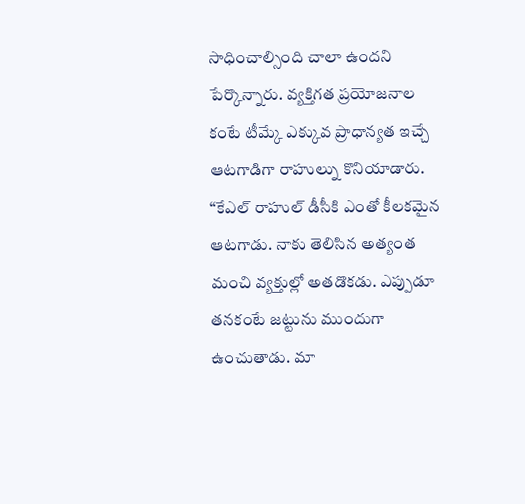సాధించాల్సింది చాలా ఉందని పేర్కొన్నారు. వ్యక్తిగత ప్రయోజనాల కంటే టీమ్కే ఎక్కువ ప్రాధాన్యత ఇచ్చే ఆటగాడిగా రాహుల్ను కొనియాడారు.
“కేఎల్ రాహుల్ డీసీకి ఎంతో కీలకమైన ఆటగాడు. నాకు తెలిసిన అత్యంత మంచి వ్యక్తుల్లో అతడొకడు. ఎప్పుడూ తనకంటే జట్టును ముందుగా ఉంచుతాడు. మా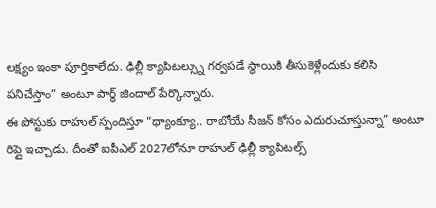లక్ష్యం ఇంకా పూర్తికాలేదు. ఢిల్లీ క్యాపిటల్స్ను గర్వపడే స్థాయికి తీసుకెళ్లేందుకు కలిసి పనిచేస్తాం” అంటూ పార్థ్ జిందాల్ పేర్కొన్నారు.
ఈ పోస్టుకు రాహుల్ స్పందిస్తూ “థ్యాంక్యూ.. రాబోయే సీజన్ కోసం ఎదురుచూస్తున్నా” అంటూ రిప్లై ఇచ్చాడు. దీంతో ఐపీఎల్ 2027లోనూ రాహుల్ ఢిల్లీ క్యాపిటల్స్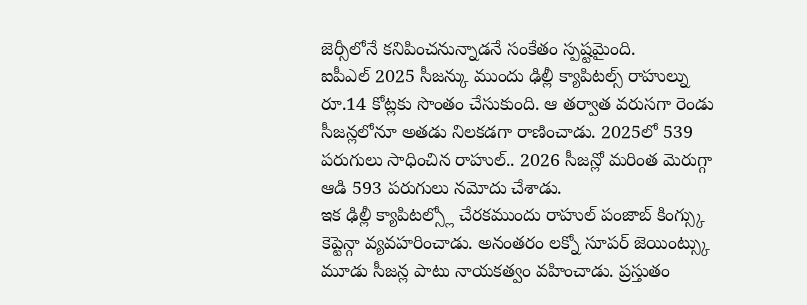జెర్సీలోనే కనిపించనున్నాడనే సంకేతం స్పష్టమైంది.
ఐపీఎల్ 2025 సీజన్కు ముందు ఢిల్లీ క్యాపిటల్స్ రాహుల్ను రూ.14 కోట్లకు సొంతం చేసుకుంది. ఆ తర్వాత వరుసగా రెండు సీజన్లలోనూ అతడు నిలకడగా రాణించాడు. 2025లో 539 పరుగులు సాధించిన రాహుల్.. 2026 సీజన్లో మరింత మెరుగ్గా ఆడి 593 పరుగులు నమోదు చేశాడు.
ఇక ఢిల్లీ క్యాపిటల్స్లో చేరకముందు రాహుల్ పంజాబ్ కింగ్స్కు కెప్టెన్గా వ్యవహరించాడు. అనంతరం లక్నో సూపర్ జెయింట్స్కు మూడు సీజన్ల పాటు నాయకత్వం వహించాడు. ప్రస్తుతం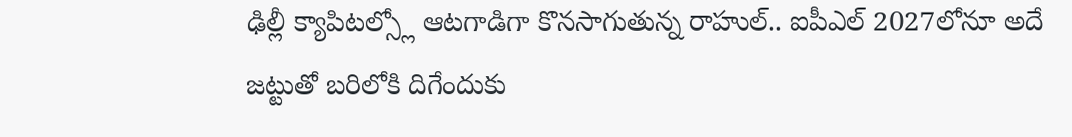ఢిల్లీ క్యాపిటల్స్లో ఆటగాడిగా కొనసాగుతున్న రాహుల్.. ఐపీఎల్ 2027లోనూ అదే జట్టుతో బరిలోకి దిగేందుకు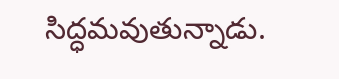సిద్ధమవుతున్నాడు.